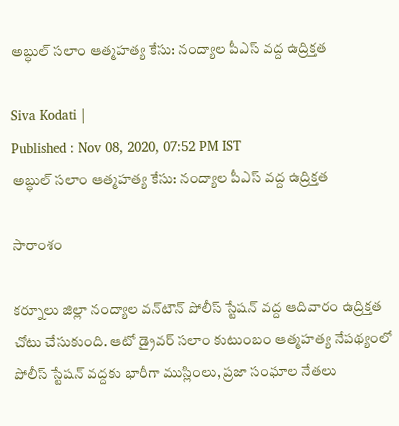అబ్ధుల్ సలాం ఆత్మహత్య కేసు: నంద్యాల పీఎస్ వద్ద ఉద్రిక్తత

Siva Kodati |
Published : Nov 08, 2020, 07:52 PM IST
అబ్ధుల్ సలాం ఆత్మహత్య కేసు: నంద్యాల పీఎస్ వద్ద ఉద్రిక్తత

సారాంశం

కర్నూలు జిల్లా నంద్యాల వన్‌టౌన్ పోలీస్ స్టేషన్ వద్ద ఆదివారం ఉద్రిక్తత చోటు చేసుకుంది. ఆటో డ్రైవర్ సలాం కుటుంబం ఆత్మహత్య నేపథ్యంలో పోలీస్ స్టేషన్ వద్దకు భారీగా ముస్లింలు, ప్రజా సంఘాల నేతలు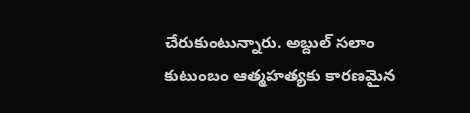చేరుకుంటున్నారు. అబ్దుల్ సలాం కుటుంబం ఆత్మహత్యకు కారణమైన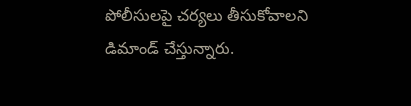పోలీసులపై చర్యలు తీసుకోవాలని డిమాండ్ చేస్తున్నారు.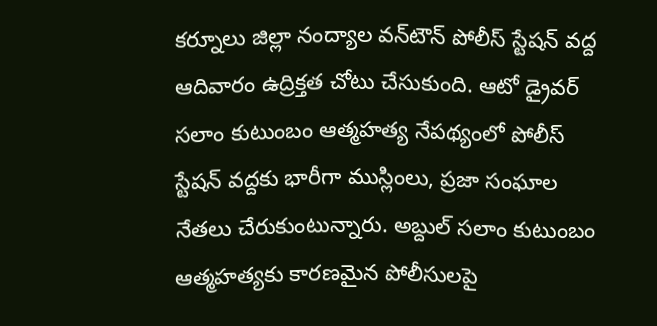కర్నూలు జిల్లా నంద్యాల వన్‌టౌన్ పోలీస్ స్టేషన్ వద్ద ఆదివారం ఉద్రిక్తత చోటు చేసుకుంది. ఆటో డ్రైవర్ సలాం కుటుంబం ఆత్మహత్య నేపథ్యంలో పోలీస్ స్టేషన్ వద్దకు భారీగా ముస్లింలు, ప్రజా సంఘాల నేతలు చేరుకుంటున్నారు. అబ్దుల్ సలాం కుటుంబం ఆత్మహత్యకు కారణమైన పోలీసులపై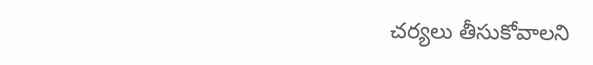చర్యలు తీసుకోవాలని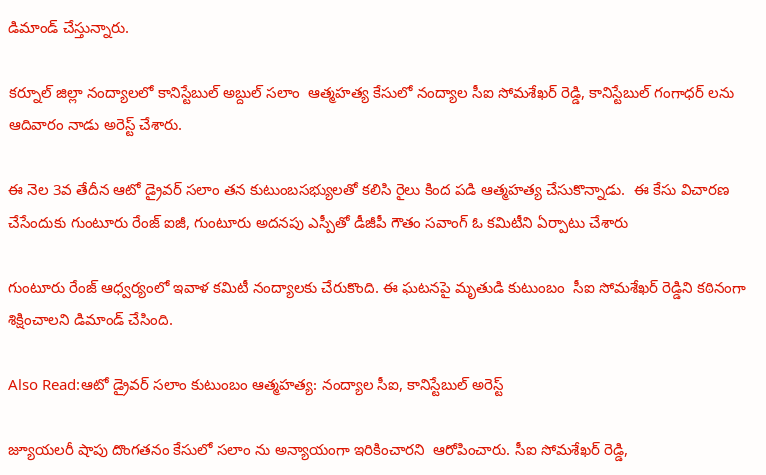డిమాండ్ చేస్తున్నారు.

కర్నూల్ జిల్లా నంద్యాలలో కానిస్టేబుల్ అబ్దుల్ సలాం  ఆత్మహత్య కేసులో నంద్యాల సీఐ సోమశేఖర్ రెడ్డి, కానిస్టేబుల్ గంగాధర్ లను ఆదివారం నాడు అరెస్ట్ చేశారు.

ఈ నెల 3వ తేదీన ఆటో డ్రైవర్ సలాం తన కుటుంబసభ్యులతో కలిసి రైలు కింద పడి ఆత్మహత్య చేసుకొన్నాడు.  ఈ కేసు విచారణ చేసేందుకు గుంటూరు రేంజ్ ఐజీ, గుంటూరు అదనపు ఎస్పీతో డీజీపీ గౌతం సవాంగ్ ఓ కమిటీని ఏర్పాటు చేశారు

గుంటూరు రేంజ్ ఆధ్వర్యంలో ఇవాళ కమిటీ నంద్యాలకు చేరుకొంది. ఈ ఘటనపై మృతుడి కుటుంబం  సీఐ సోమశేఖర్ రెడ్డిని కఠినంగా శిక్షించాలని డిమాండ్ చేసింది.

Also Read:ఆటో డ్రైవర్ సలాం కుటుంబం ఆత్మహత్య: నంద్యాల సీఐ, కానిస్టేబుల్ అరెస్ట్

జ్యూయలరీ షాపు దొంగతనం కేసులో సలాం ను అన్యాయంగా ఇరికించారని  ఆరోపించారు. సీఐ సోమశేఖర్ రెడ్డి,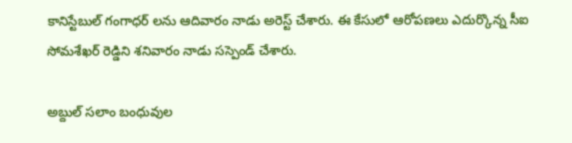కానిస్టేబుల్ గంగాధర్ లను ఆదివారం నాడు అరెస్ట్ చేశారు. ఈ కేసులో ఆరోపణలు ఎదుర్కొన్న సీఐ సోమశేఖర్ రెడ్డిని శనివారం నాడు సస్పెండ్ చేశారు.

అబ్దుల్ సలాం బంధువుల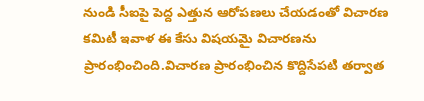నుండి సీఐపై పెద్ద ఎత్తున ఆరోపణలు చేయడంతో విచారణ  కమిటీ ఇవాళ ఈ కేసు విషయమై విచారణను ప్రారంభించింది.విచారణ ప్రారంభించిన కొద్దిసేపటి తర్వాత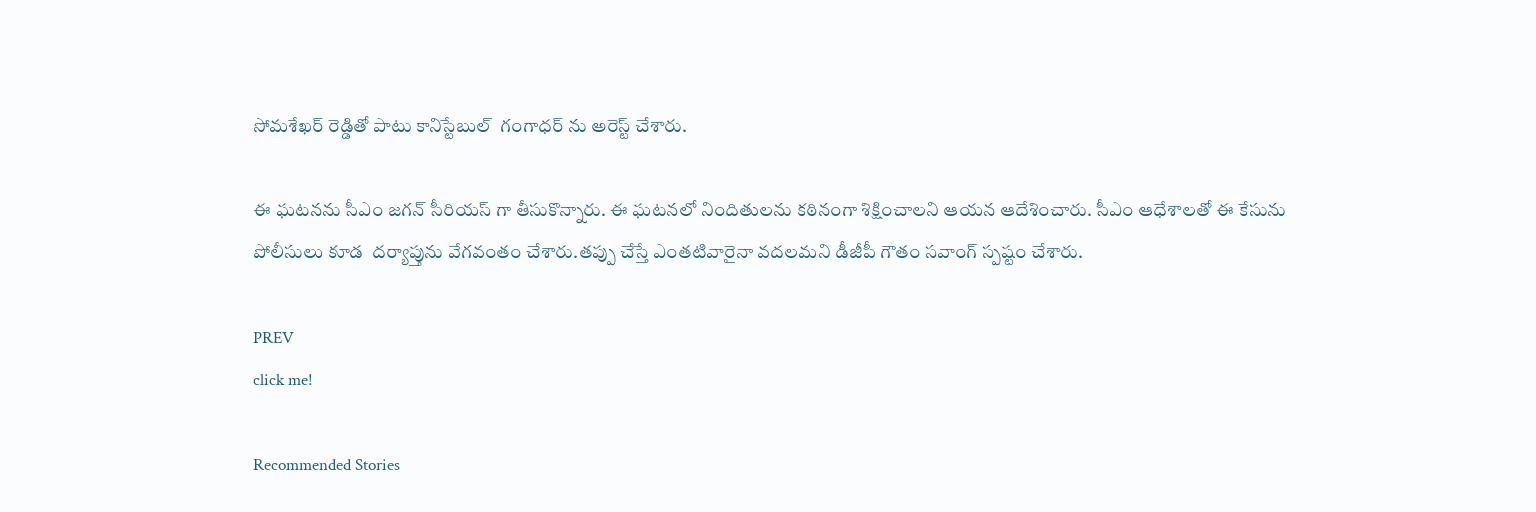సోమశేఖర్ రెడ్డితో పాటు కానిస్టేబుల్  గంగాధర్ ను అరెస్ట్ చేశారు.

ఈ ఘటనను సీఎం జగన్ సీరియస్ గా తీసుకొన్నారు. ఈ ఘటనలో నిందితులను కఠినంగా శిక్షించాలని ఆయన ఆదేశించారు. సీఎం ఆధేశాలతో ఈ కేసును పోలీసులు కూడ  దర్యాప్తును వేగవంతం చేశారు.తప్పు చేస్తే ఎంతటివారైనా వదలమని డీజీపీ గౌతం సవాంగ్ స్పష్టం చేశారు.

PREV
click me!

Recommended Stories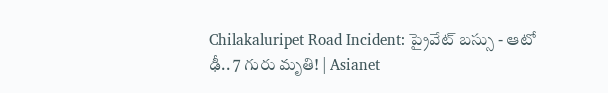Chilakaluripet Road Incident: ప్రైవేట్ బస్సు - ఆటో ఢీ.. 7 గురు మృతి! | Asianet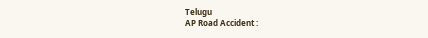Telugu
AP Road Accident :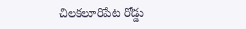చిలకలూరిపేట రోడ్డు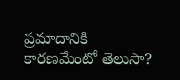ప్రమాదానికి కారణమేంటో తెలుసా?